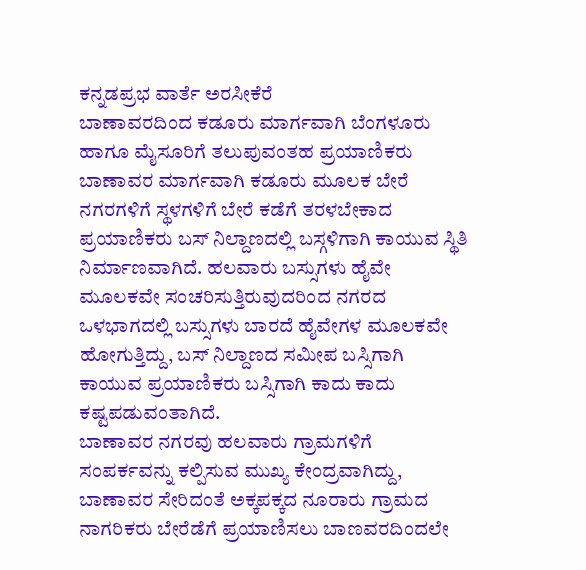ಕನ್ನಡಪ್ರಭ ವಾರ್ತೆ ಅರಸೀಕೆರೆ
ಬಾಣಾವರದಿಂದ ಕಡೂರು ಮಾರ್ಗವಾಗಿ ಬೆಂಗಳೂರು ಹಾಗೂ ಮೈಸೂರಿಗೆ ತಲುಪುವಂತಹ ಪ್ರಯಾಣಿಕರು ಬಾಣಾವರ ಮಾರ್ಗವಾಗಿ ಕಡೂರು ಮೂಲಕ ಬೇರೆ ನಗರಗಳಿಗೆ ಸ್ಥಳಗಳಿಗೆ ಬೇರೆ ಕಡೆಗೆ ತರಳಬೇಕಾದ ಪ್ರಯಾಣಿಕರು ಬಸ್ ನಿಲ್ದಾಣದಲ್ಲಿ ಬಸ್ಗಳಿಗಾಗಿ ಕಾಯುವ ಸ್ಥಿತಿ ನಿರ್ಮಾಣವಾಗಿದೆ. ಹಲವಾರು ಬಸ್ಸುಗಳು ಹೈವೇ ಮೂಲಕವೇ ಸಂಚರಿಸುತ್ತಿರುವುದರಿಂದ ನಗರದ ಒಳಭಾಗದಲ್ಲಿ ಬಸ್ಸುಗಳು ಬಾರದೆ ಹೈವೇಗಳ ಮೂಲಕವೇ ಹೋಗುತ್ತಿದ್ದು, ಬಸ್ ನಿಲ್ದಾಣದ ಸಮೀಪ ಬಸ್ಸಿಗಾಗಿ ಕಾಯುವ ಪ್ರಯಾಣಿಕರು ಬಸ್ಸಿಗಾಗಿ ಕಾದು ಕಾದು ಕಷ್ಟಪಡುವಂತಾಗಿದೆ.
ಬಾಣಾವರ ನಗರವು ಹಲವಾರು ಗ್ರಾಮಗಳಿಗೆ ಸಂಪರ್ಕವನ್ನು ಕಲ್ಪಿಸುವ ಮುಖ್ಯ ಕೇಂದ್ರವಾಗಿದ್ದು, ಬಾಣಾವರ ಸೇರಿದಂತೆ ಅಕ್ಕಪಕ್ಕದ ನೂರಾರು ಗ್ರಾಮದ ನಾಗರಿಕರು ಬೇರೆಡೆಗೆ ಪ್ರಯಾಣಿಸಲು ಬಾಣವರದಿಂದಲೇ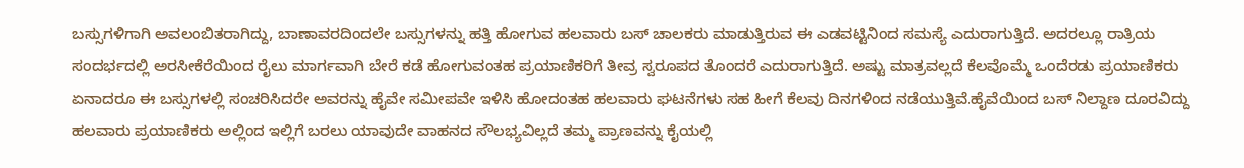ಬಸ್ಸುಗಳಿಗಾಗಿ ಅವಲಂಬಿತರಾಗಿದ್ದು, ಬಾಣಾವರದಿಂದಲೇ ಬಸ್ಸುಗಳನ್ನು ಹತ್ತಿ ಹೋಗುವ ಹಲವಾರು ಬಸ್ ಚಾಲಕರು ಮಾಡುತ್ತಿರುವ ಈ ಎಡವಟ್ಟಿನಿಂದ ಸಮಸ್ಯೆ ಎದುರಾಗುತ್ತಿದೆ. ಅದರಲ್ಲೂ ರಾತ್ರಿಯ ಸಂದರ್ಭದಲ್ಲಿ ಅರಸೀಕೆರೆಯಿಂದ ರೈಲು ಮಾರ್ಗವಾಗಿ ಬೇರೆ ಕಡೆ ಹೋಗುವಂತಹ ಪ್ರಯಾಣಿಕರಿಗೆ ತೀವ್ರ ಸ್ವರೂಪದ ತೊಂದರೆ ಎದುರಾಗುತ್ತಿದೆ. ಅಷ್ಟು ಮಾತ್ರವಲ್ಲದೆ ಕೆಲವೊಮ್ಮೆ ಒಂದೆರಡು ಪ್ರಯಾಣಿಕರು ಏನಾದರೂ ಈ ಬಸ್ಸುಗಳಲ್ಲಿ ಸಂಚರಿಸಿದರೇ ಅವರನ್ನು ಹೈವೇ ಸಮೀಪವೇ ಇಳಿಸಿ ಹೋದಂತಹ ಹಲವಾರು ಘಟನೆಗಳು ಸಹ ಹೀಗೆ ಕೆಲವು ದಿನಗಳಿಂದ ನಡೆಯುತ್ತಿವೆ.ಹೈವೆಯಿಂದ ಬಸ್ ನಿಲ್ದಾಣ ದೂರವಿದ್ದು ಹಲವಾರು ಪ್ರಯಾಣಿಕರು ಅಲ್ಲಿಂದ ಇಲ್ಲಿಗೆ ಬರಲು ಯಾವುದೇ ವಾಹನದ ಸೌಲಭ್ಯವಿಲ್ಲದೆ ತಮ್ಮ ಪ್ರಾಣವನ್ನು ಕೈಯಲ್ಲಿ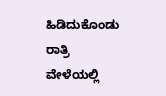ಹಿಡಿದುಕೊಂಡು ರಾತ್ರಿ ವೇಳೆಯಲ್ಲಿ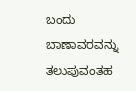ಬಂದು ಬಾಣಾವರವನ್ನು ತಲುಪುವಂತಹ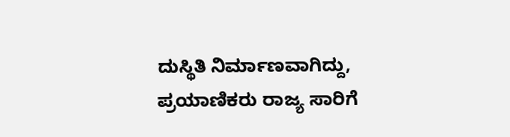ದುಸ್ಥಿತಿ ನಿರ್ಮಾಣವಾಗಿದ್ದು, ಪ್ರಯಾಣಿಕರು ರಾಜ್ಯ ಸಾರಿಗೆ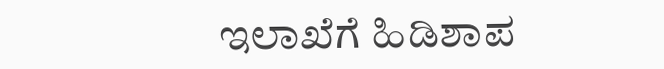ಇಲಾಖೆಗೆ ಹಿಡಿಶಾಪ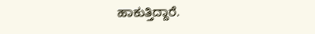ಹಾಕುತ್ತಿದ್ದಾರೆ.